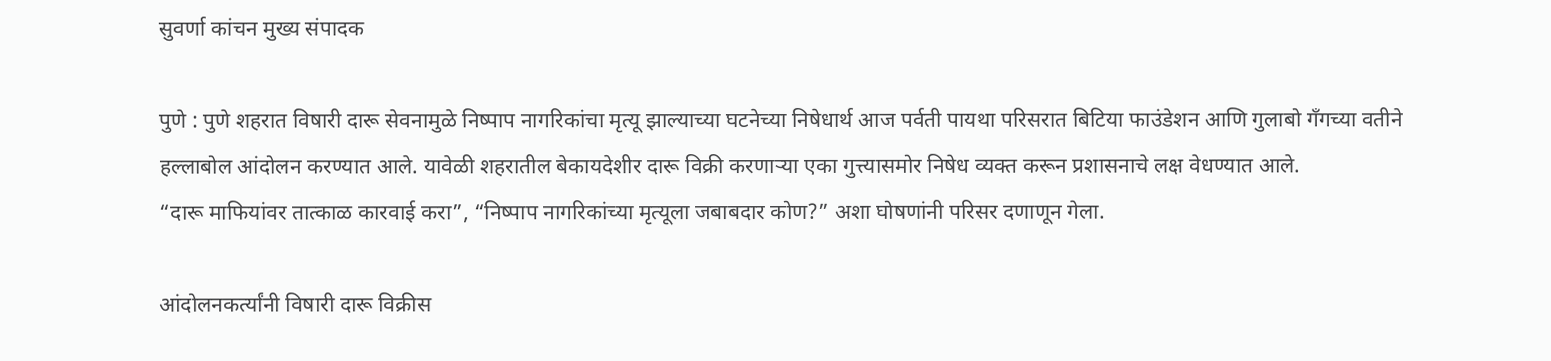सुवर्णा कांचन मुख्य संपादक

पुणे : पुणे शहरात विषारी दारू सेवनामुळे निष्पाप नागरिकांचा मृत्यू झाल्याच्या घटनेच्या निषेधार्थ आज पर्वती पायथा परिसरात बिटिया फाउंडेशन आणि गुलाबो गँगच्या वतीने हल्लाबोल आंदोलन करण्यात आले. यावेळी शहरातील बेकायदेशीर दारू विक्री करणाऱ्या एका गुत्त्यासमोर निषेध व्यक्त करून प्रशासनाचे लक्ष वेधण्यात आले.
“दारू माफियांवर तात्काळ कारवाई करा”, “निष्पाप नागरिकांच्या मृत्यूला जबाबदार कोण?” अशा घोषणांनी परिसर दणाणून गेला.

आंदोलनकर्त्यांनी विषारी दारू विक्रीस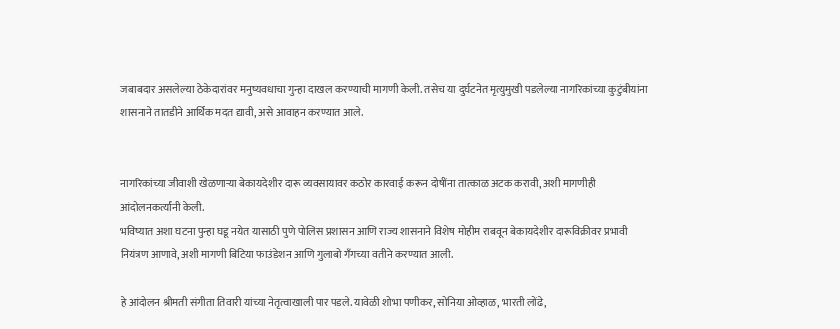जबाबदार असलेल्या ठेकेदारांवर मनुष्यवधाचा गुन्हा दाखल करण्याची मागणी केली. तसेच या दुर्घटनेत मृत्युमुखी पडलेल्या नागरिकांच्या कुटुंबीयांना शासनाने तातडीने आर्थिक मदत द्यावी, असे आवाहन करण्यात आले.


नागरिकांच्या जीवाशी खेळणाऱ्या बेकायदेशीर दारू व्यवसायावर कठोर कारवाई करून दोषींना तात्काळ अटक करावी, अशी मागणीही आंदोलनकर्त्यांनी केली.
भविष्यात अशा घटना पुन्हा घडू नयेत यासाठी पुणे पोलिस प्रशासन आणि राज्य शासनाने विशेष मोहीम राबवून बेकायदेशीर दारूविक्रीवर प्रभावी नियंत्रण आणावे, अशी मागणी बिटिया फाउंडेशन आणि गुलाबो गँगच्या वतीने करण्यात आली.

हे आंदोलन श्रीमती संगीता तिवारी यांच्या नेतृत्वाखाली पार पडले. यावेळी शोभा पणीकर, सोनिया ओव्हाळ, भारती लोंढे,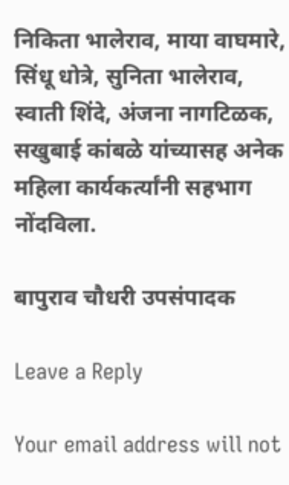निकिता भालेराव, माया वाघमारे, सिंधू धोत्रे, सुनिता भालेराव, स्वाती शिंदे, अंजना नागटिळक, सखुबाई कांबळे यांच्यासह अनेक महिला कार्यकर्त्यांनी सहभाग नोंदविला.

बापुराव चौधरी उपसंपादक

Leave a Reply

Your email address will not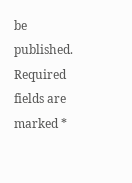be published. Required fields are marked *